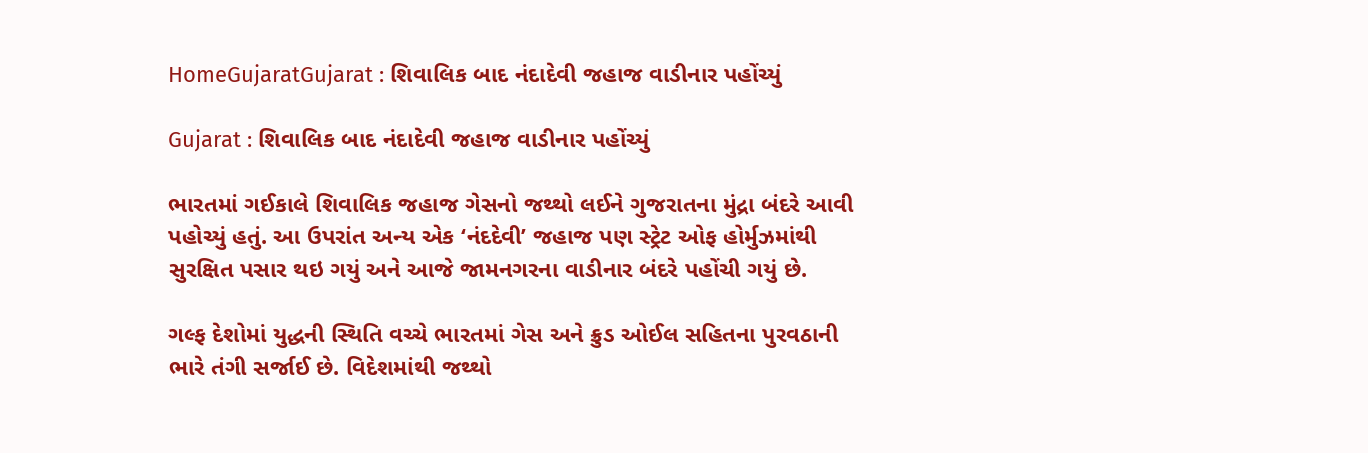HomeGujaratGujarat : શિવાલિક બાદ નંદાદેવી જહાજ વાડીનાર પહોંચ્યું

Gujarat : શિવાલિક બાદ નંદાદેવી જહાજ વાડીનાર પહોંચ્યું

ભારતમાં ગઈકાલે શિવાલિક જહાજ ગેસનો જથ્થો લઈને ગુજરાતના મુંદ્રા બંદરે આવી પહોચ્યું હતું. આ ઉપરાંત અન્ય એક ‘નંદદેવી’ જહાજ પણ સ્ટ્રેટ ઓફ હોર્મુઝમાંથી સુરક્ષિત પસાર થઇ ગયું અને આજે જામનગરના વાડીનાર બંદરે પહોંચી ગયું છે.

ગલ્ફ દેશોમાં યુદ્ધની સ્થિતિ વચ્ચે ભારતમાં ગેસ અને ક્રુડ ઓઈલ સહિતના પુરવઠાની ભારે તંગી સર્જાઈ છે. વિદેશમાંથી જથ્થો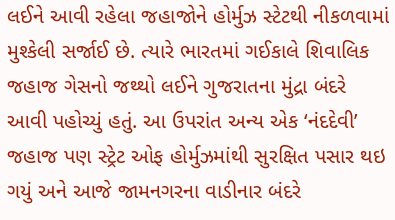લઈને આવી રહેલા જહાજોને હોર્મુઝ સ્ટેટથી નીકળવામાં મુશ્કેલી સર્જાઈ છે. ત્યારે ભારતમાં ગઈકાલે શિવાલિક જહાજ ગેસનો જથ્થો લઈને ગુજરાતના મુંદ્રા બંદરે આવી પહોચ્યું હતું. આ ઉપરાંત અન્ય એક ‘નંદદેવી’ જહાજ પણ સ્ટ્રેટ ઓફ હોર્મુઝમાંથી સુરક્ષિત પસાર થઇ ગયું અને આજે જામનગરના વાડીનાર બંદરે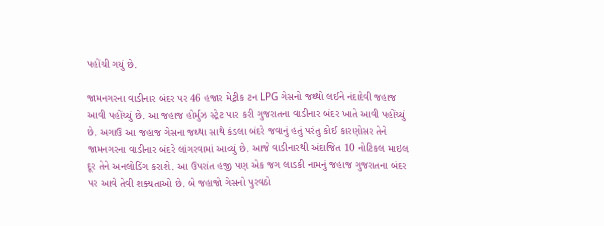પહોંચી ગયું છે.

જામનગરના વાડીનાર બંદર પર 46 હજાર મેટ્રીક ટન LPG ગેસનો જથ્થો લઈને નંદાદેવી જહાજ આવી પહોંચ્યું છે. આ જહાજ હોર્મુઝ સ્ટ્રેટ પાર કરી ગુજરાતના વાડીનાર બંદર ખાતે આવી પહોંચ્યું છે. અગાઉ આ જહાજ ગેસના જથ્થા સાથે કંડલા બંદરે જવાનું હતું પરંતુ કોઈ કારણોસર તેને જામનગરના વાડીનાર બંદરે લાંગરવામાં આવ્યું છે. આજે વાડીનારથી અંદાજિત 10 નોટિકલ માઇલ દૂર તેને અનલોડિંગ કરાશે. આ ઉપરાંત હજી પણ એક જગ લાડકી નામનું જહાજ ગુજરાતના બંદર પર આવે તેવી શક્યતાઓ છે. બે જહાજો ગેસનો પુરવઠો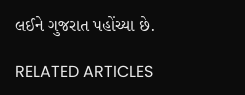લઈને ગુજરાત પહોંચ્યા છે.

RELATED ARTICLES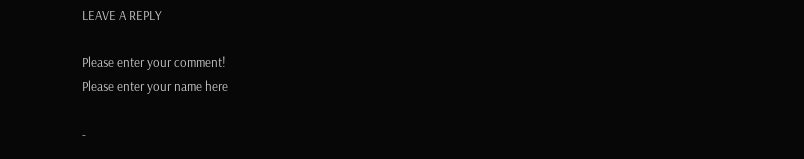LEAVE A REPLY

Please enter your comment!
Please enter your name here

-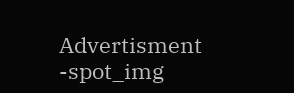Advertisment -spot_img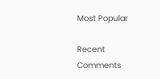Most Popular

Recent Comments